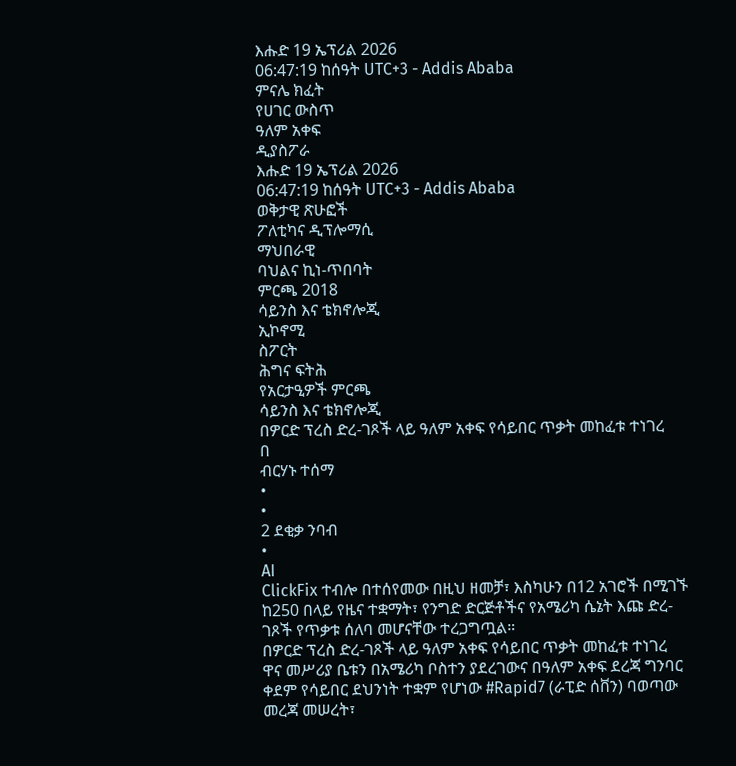እሑድ 19 ኤፕሪል 2026
06:47:19 ከሰዓት UTC+3 - Addis Ababa
ምናሌ ክፈት
የሀገር ውስጥ
ዓለም አቀፍ
ዲያስፖራ
እሑድ 19 ኤፕሪል 2026
06:47:19 ከሰዓት UTC+3 - Addis Ababa
ወቅታዊ ጽሁፎች
ፖለቲካና ዲፕሎማሲ
ማህበራዊ
ባህልና ኪነ-ጥበባት
ምርጫ 2018
ሳይንስ እና ቴክኖሎጂ
ኢኮኖሚ
ስፖርት
ሕግና ፍትሕ
የአርታዒዎች ምርጫ
ሳይንስ እና ቴክኖሎጂ
በዎርድ ፕረስ ድረ-ገጾች ላይ ዓለም አቀፍ የሳይበር ጥቃት መከፈቱ ተነገረ
በ
ብርሃኑ ተሰማ
•
•
2 ደቂቃ ንባብ
•
AI
ClickFix ተብሎ በተሰየመው በዚህ ዘመቻ፣ እስካሁን በ12 አገሮች በሚገኙ ከ250 በላይ የዜና ተቋማት፣ የንግድ ድርጅቶችና የአሜሪካ ሴኔት እጩ ድረ-ገጾች የጥቃቱ ሰለባ መሆናቸው ተረጋግጧል።
በዎርድ ፕረስ ድረ-ገጾች ላይ ዓለም አቀፍ የሳይበር ጥቃት መከፈቱ ተነገረ
ዋና መሥሪያ ቤቱን በአሜሪካ ቦስተን ያደረገውና በዓለም አቀፍ ደረጃ ግንባር ቀደም የሳይበር ደህንነት ተቋም የሆነው #Rapid7 (ራፒድ ሰቨን) ባወጣው መረጃ መሠረት፣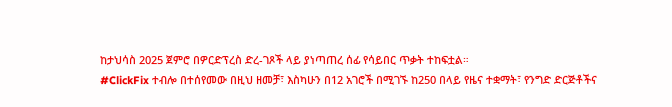ከታህሳስ 2025 ጀምሮ በዎርድፕረስ ድረ-ገጾች ላይ ያነጣጠረ ሰፊ የሳይበር ጥቃት ተከፍቷል።
#ClickFix ተብሎ በተሰየመው በዚህ ዘመቻ፣ እስካሁን በ12 አገሮች በሚገኙ ከ250 በላይ የዜና ተቋማት፣ የንግድ ድርጅቶችና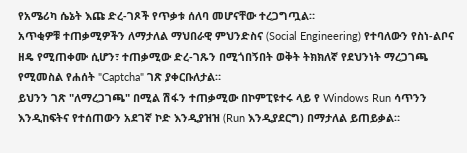የአሜሪካ ሴኔት እጩ ድረ-ገጾች የጥቃቱ ሰለባ መሆናቸው ተረጋግጧል።
አጥቂዎቹ ተጠቃሚዎችን ለማታለል ማህበራዊ ምህንድስና (Social Engineering) የተባለውን የስነ-ልቦና ዘዴ የሚጠቀሙ ሲሆን፣ ተጠቃሚው ድረ-ገጹን በሚጎበኝበት ወቅት ትክክለኛ የደህንነት ማረጋገጫ የሚመስል የሐሰት "Captcha" ገጽ ያቀርቡለታል።
ይህንን ገጽ "ለማረጋገጫ" በሚል ሽፋን ተጠቃሚው በኮምፒዩተሩ ላይ የ Windows Run ሳጥንን እንዲከፍትና የተሰጠውን አደገኛ ኮድ እንዲያዝዝ (Run እንዲያደርግ) በማታለል ይጠይቃል።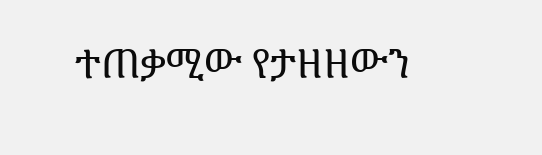ተጠቃሚው የታዘዘውን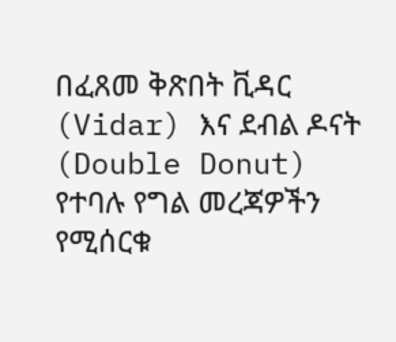በፈጸመ ቅጽበት ቪዳር (Vidar) እና ደብል ዶናት (Double Donut) የተባሉ የግል መረጃዎችን የሚሰርቁ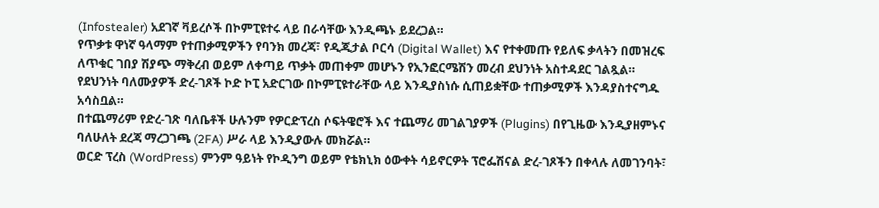(Infostealer) አደገኛ ቫይረሶች በኮምፒዩተሩ ላይ በራሳቸው እንዲጫኑ ይደረጋል።
የጥቃቱ ዋነኛ ዓላማም የተጠቃሚዎችን የባንክ መረጃ፣ የዲጂታል ቦርሳ (Digital Wallet) እና የተቀመጡ የይለፍ ቃላትን በመዝረፍ ለጥቁር ገበያ ሽያጭ ማቅረብ ወይም ለቀጣይ ጥቃት መጠቀም መሆኑን የኢንፎርሜሽን መረብ ደህንነት አስተዳደር ገልጿል።
የደህንነት ባለሙያዎች ድረ-ገጾች ኮድ ኮፒ አድርገው በኮምፒዩተራቸው ላይ እንዲያስነሱ ሲጠይቋቸው ተጠቃሚዎች እንዳያስተናግዱ አሳስቧል።
በተጨማሪም የድረ-ገጽ ባለቤቶች ሁሉንም የዎርድፕረስ ሶፍትዌሮች እና ተጨማሪ መገልገያዎች (Plugins) በየጊዜው እንዲያዘምኑና ባለሁለት ደረጃ ማረጋገጫ (2FA) ሥራ ላይ እንዲያውሉ መክሯል።
ወርድ ፕረስ (WordPress) ምንም ዓይነት የኮዲንግ ወይም የቴክኒክ ዕውቀት ሳይኖርዎት ፕሮፌሽናል ድረ-ገጾችን በቀላሉ ለመገንባት፣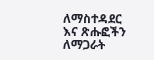ለማስተዳደር እና ጽሑፎችን ለማጋራት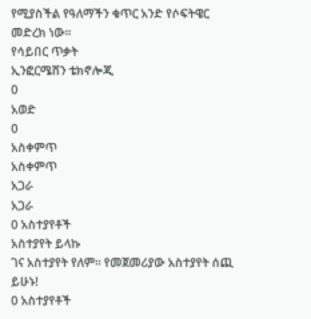የሚያስችል የዓለማችን ቁጥር አንድ የሶፍትዌር መድረክ ነው።
የሳይበር ጥቃት
ኢንፎርሜሸን ቴክኖሎጂ
0
አወድ
0
አስቀምጥ
አስቀምጥ
አጋራ
አጋራ
0 አስተያየቶች
አስተያየት ይላኩ
ገና አስተያየት የለም። የመጀመሪያው አስተያየት ሰጪ ይሁኑ!
0 አስተያየቶች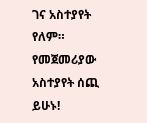ገና አስተያየት የለም። የመጀመሪያው አስተያየት ሰጪ ይሁኑ!